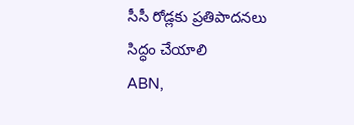సీసీ రోడ్లకు ప్రతిపాదనలు సిద్ధం చేయాలి
ABN,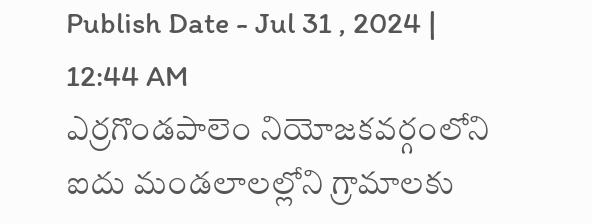Publish Date - Jul 31 , 2024 | 12:44 AM
ఎర్రగొండపాలెం నియోజకవర్గంలోని ఐదు మండలాలల్లోని గ్రామాలకు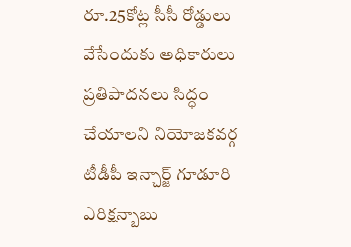రూ.25కోట్ల సీసీ రోడ్డులు వేసేందుకు అధికారులు ప్రతిపాదనలు సిద్ధం చేయాలని నియోజకవర్గ టీడీపీ ఇన్చార్జ్ గూడూరి ఎరిక్షన్బాబు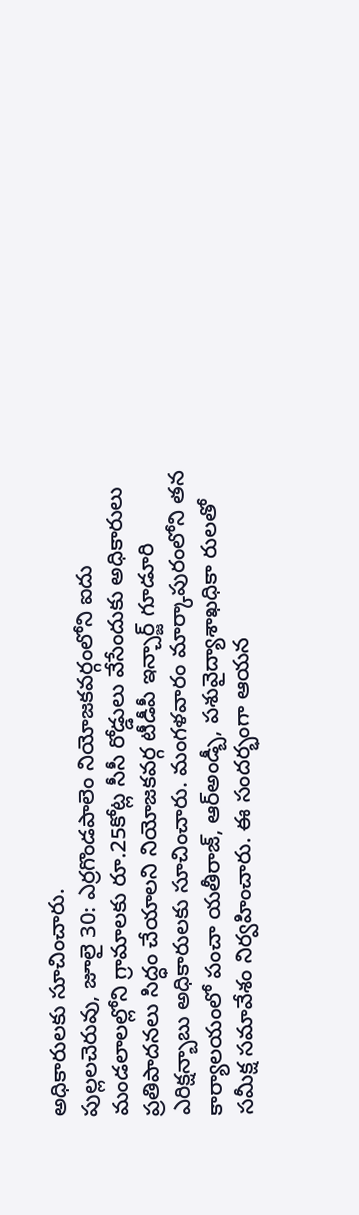అధికారులకు సూచించారు.
పుల్లలచెరువు, జూలై 30: ఎర్రగొండపాలెం నియోజకవర్గంలోని ఐదు మండలాలల్లోని గ్రామాలకు రూ.25కోట్ల సీసీ రోడ్డులు వేసేందుకు అధికారులు ప్రతిపాదనలు సిద్ధం చేయాలని నియోజకవర్గ టీడీపీ ఇన్చార్జ్ గూడూరి ఎరిక్షన్బాబు అధికారులకు సూచించారు. మంగళవారం మార్కాపురంలోని తన కార్యాలయంలో పంచా యతీరాజ్, ఆర్అండ్బీ, పశువైద్యాశాఖధికా రులతో సమీక్ష సమావేశం నిర్వహించారు. ఈ సందర్భంగా ఆయన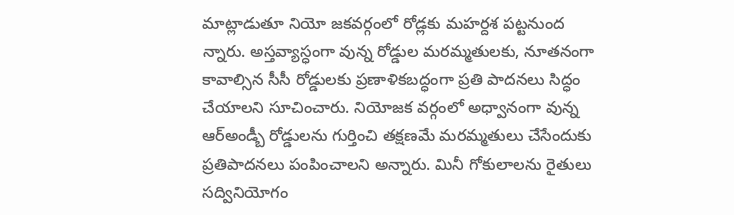మాట్లాడుతూ నియో జకవర్గంలో రోడ్లకు మహర్దశ పట్టనుంద న్నారు. అస్తవ్యాస్ధంగా వున్న రోడ్డుల మరమ్మతులకు, నూతనంగా కావాల్సిన సీసీ రోడ్డులకు ప్రణాళికబద్ధంగా ప్రతి పాదనలు సిద్ధం చేయాలని సూచించారు. నియోజక వర్గంలో అధ్వానంగా వున్న ఆర్అండ్బీ రోడ్డులను గుర్తించి తక్షణమే మరమ్మతులు చేసేందుకు ప్రతిపాదనలు పంపించాలని అన్నారు. మినీ గోకులాలను రైతులు సద్వినియోగం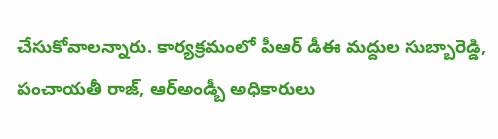చేసుకోవాలన్నారు. కార్యక్రమంలో పీఆర్ డీఈ మద్దుల సుబ్బారెడ్డి, పంచాయతీ రాజ్, ఆర్అండ్బీ అధికారులు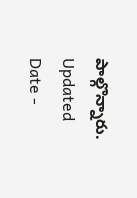పాల్గొన్నారు.
Updated Date -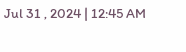Jul 31 , 2024 | 12:45 AM